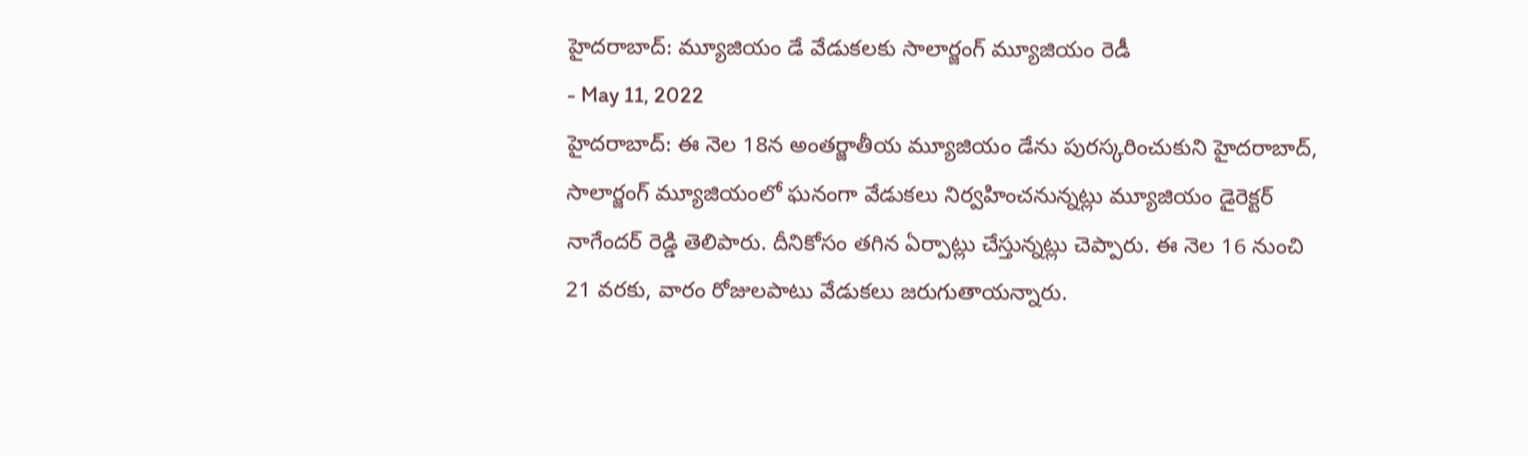హైదరాబాద్: మ్యూజియం డే వేడుకలకు సాలార్జంగ్ మ్యూజియం రెడీ
- May 11, 2022
హైదరాబాద్: ఈ నెల 18న అంతర్జాతీయ మ్యూజియం డేను పురస్కరించుకుని హైదరాబాద్, సాలార్జంగ్ మ్యూజియంలో ఘనంగా వేడుకలు నిర్వహించనున్నట్లు మ్యూజియం డైరెక్టర్ నాగేందర్ రెడ్డి తెలిపారు. దీనికోసం తగిన ఏర్పాట్లు చేస్తున్నట్లు చెప్పారు. ఈ నెల 16 నుంచి 21 వరకు, వారం రోజులపాటు వేడుకలు జరుగుతాయన్నారు.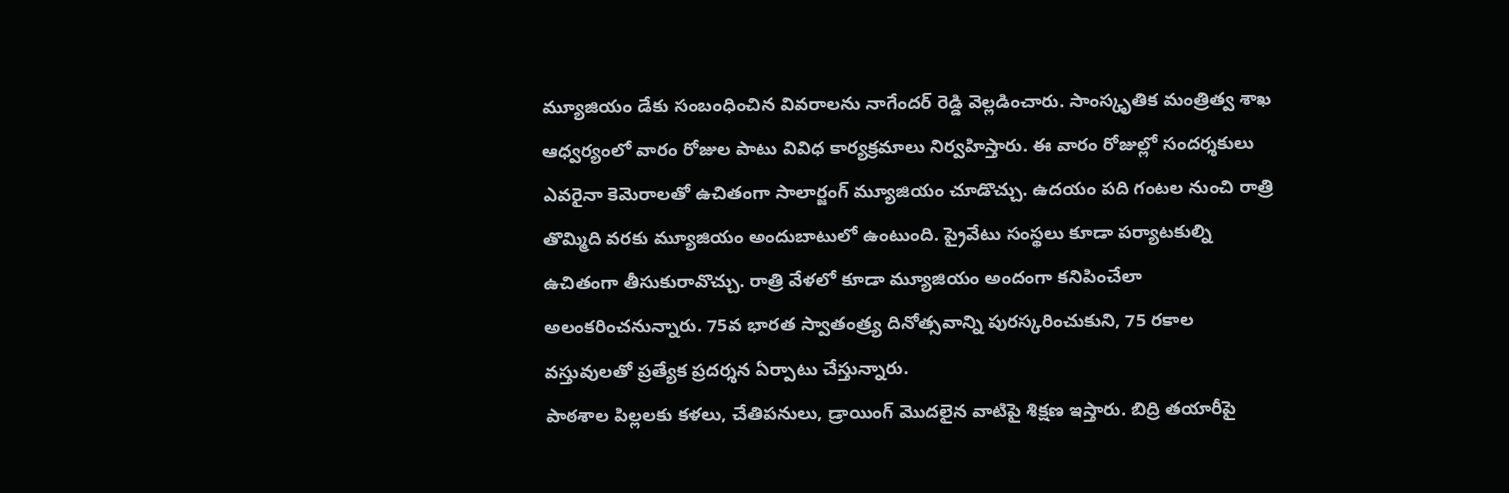మ్యూజియం డేకు సంబంధించిన వివరాలను నాగేందర్ రెడ్డి వెల్లడించారు. సాంస్కృతిక మంత్రిత్వ శాఖ ఆధ్వర్యంలో వారం రోజుల పాటు వివిధ కార్యక్రమాలు నిర్వహిస్తారు. ఈ వారం రోజుల్లో సందర్శకులు ఎవరైనా కెమెరాలతో ఉచితంగా సాలార్జంగ్ మ్యూజియం చూడొచ్చు. ఉదయం పది గంటల నుంచి రాత్రి తొమ్మిది వరకు మ్యూజియం అందుబాటులో ఉంటుంది. ప్రైవేటు సంస్థలు కూడా పర్యాటకుల్ని ఉచితంగా తీసుకురావొచ్చు. రాత్రి వేళలో కూడా మ్యూజియం అందంగా కనిపించేలా అలంకరించనున్నారు. 75వ భారత స్వాతంత్ర్య దినోత్సవాన్ని పురస్కరించుకుని, 75 రకాల వస్తువులతో ప్రత్యేక ప్రదర్శన ఏర్పాటు చేస్తున్నారు.
పాఠశాల పిల్లలకు కళలు, చేతిపనులు, డ్రాయింగ్ మొదలైన వాటిపై శిక్షణ ఇస్తారు. బిద్రి తయారీపై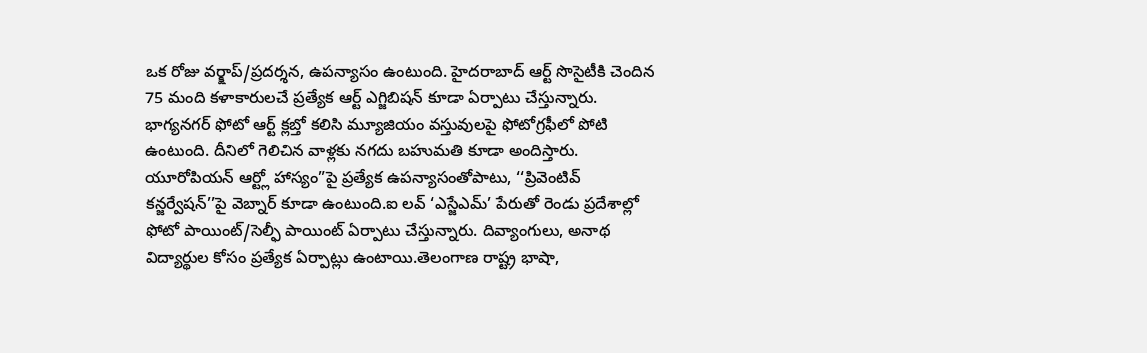ఒక రోజు వర్క్షాప్/ప్రదర్శన, ఉపన్యాసం ఉంటుంది. హైదరాబాద్ ఆర్ట్ సొసైటీకి చెందిన 75 మంది కళాకారులచే ప్రత్యేక ఆర్ట్ ఎగ్జిబిషన్ కూడా ఏర్పాటు చేస్తున్నారు. భాగ్యనగర్ ఫోటో ఆర్ట్ క్లబ్తో కలిసి మ్యూజియం వస్తువులపై ఫోటోగ్రఫీలో పోటి ఉంటుంది. దీనిలో గెలిచిన వాళ్లకు నగదు బహుమతి కూడా అందిస్తారు. యూరోపియన్ ఆర్ట్లో హాస్యం”పై ప్రత్యేక ఉపన్యాసంతోపాటు, ‘‘ప్రివెంటివ్ కన్జర్వేషన్’’పై వెబ్నార్ కూడా ఉంటుంది.ఐ లవ్ ‘ఎస్జేఎమ్’ పేరుతో రెండు ప్రదేశాల్లో ఫోటో పాయింట్/సెల్ఫీ పాయింట్ ఏర్పాటు చేస్తున్నారు. దివ్యాంగులు, అనాథ విద్యార్థుల కోసం ప్రత్యేక ఏర్పాట్లు ఉంటాయి.తెలంగాణ రాష్ట్ర భాషా,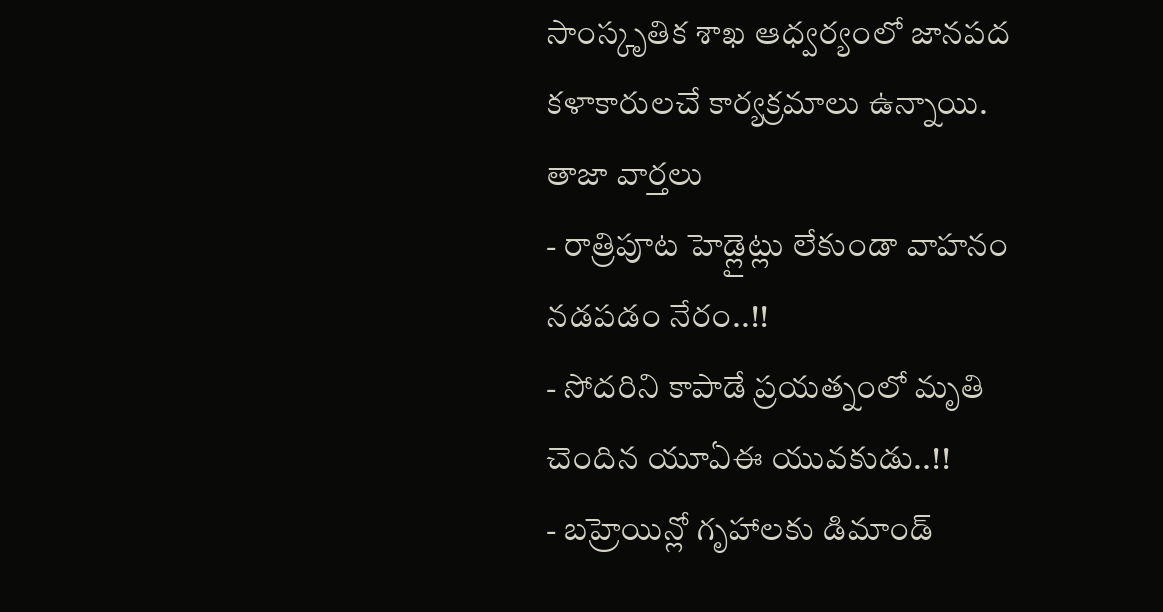సాంస్కృతిక శాఖ ఆధ్వర్యంలో జానపద కళాకారులచే కార్యక్రమాలు ఉన్నాయి.
తాజా వార్తలు
- రాత్రిపూట హెడ్లైట్లు లేకుండా వాహనం నడపడం నేరం..!!
- సోదరిని కాపాడే ప్రయత్నంలో మృతి చెందిన యూఏఈ యువకుడు..!!
- బహ్రెయిన్లో గృహాలకు డిమాండ్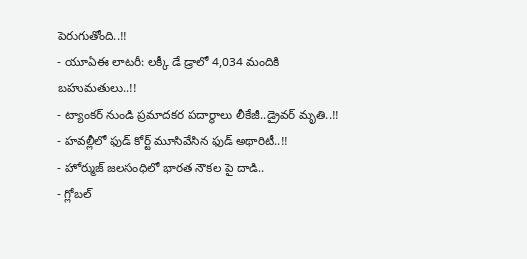పెరుగుతోంది..!!
- యూఏఈ లాటరీ: లక్కీ డే డ్రాలో 4,034 మందికి బహుమతులు..!!
- ట్యాంకర్ నుండి ప్రమాదకర పదార్థాలు లీకేజీ..డ్రైవర్ మృతి..!!
- హవల్లీలో ఫుడ్ కోర్ట్ మూసివేసిన ఫుడ్ అథారిటీ..!!
- హోర్ముజ్ జలసంధిలో భారత నౌకల పై దాడి..
- గ్లోబల్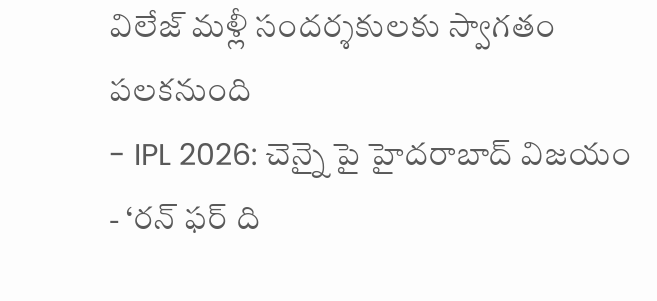విలేజ్ మళ్లీ సందర్శకులకు స్వాగతం పలకనుంది
- IPL 2026: చెన్నై పై హైదరాబాద్ విజయం
- ‘రన్ ఫర్ ది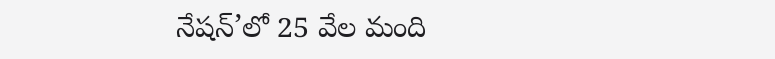నేషన్’లో 25 వేల మంది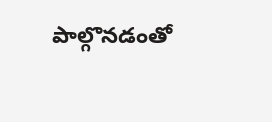పాల్గొనడంతో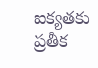ఐక్యతకు ప్రతీక